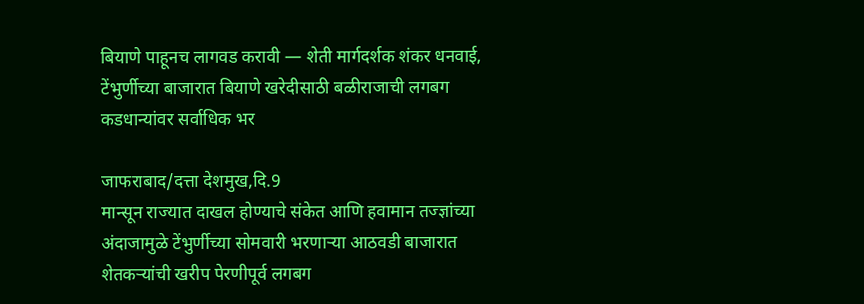बियाणे पाहूनच लागवड करावी — शेती मार्गदर्शक शंकर धनवाई, टेंभुर्णीच्या बाजारात बियाणे खरेदीसाठी बळीराजाची लगबग कडधान्यांवर सर्वाधिक भर

जाफराबाद/दत्ता देशमुख,दि.9
मान्सून राज्यात दाखल होण्याचे संकेत आणि हवामान तज्ज्ञांच्या अंदाजामुळे टेंभुर्णीच्या सोमवारी भरणाऱ्या आठवडी बाजारात शेतकऱ्यांची खरीप पेरणीपूर्व लगबग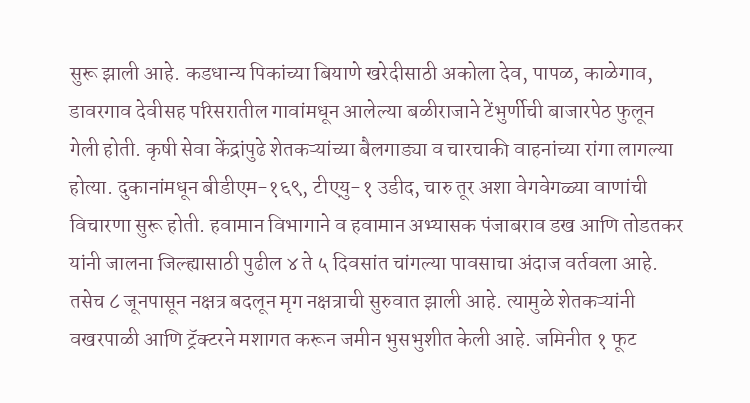सुरू झाली आहे. कडधान्य पिकांच्या बियाणे खरेदीसाठी अकोला देव, पापळ, काळेगाव, डावरगाव देवीसह परिसरातील गावांमधून आलेल्या बळीराजाने टेंभुर्णीची बाजारपेठ फुलून गेली होती. कृषी सेवा केंद्रांपुढे शेतकऱ्यांच्या बैलगाड्या व चारचाकी वाहनांच्या रांगा लागल्या होत्या. दुकानांमधून बीडीएम-१६९, टीएयु-१ उडीद, चारु तूर अशा वेगवेगळ्या वाणांची विचारणा सुरू होती. हवामान विभागाने व हवामान अभ्यासक पंजाबराव डख आणि तोडतकर यांनी जालना जिल्ह्यासाठी पुढील ४ ते ५ दिवसांत चांगल्या पावसाचा अंदाज वर्तवला आहे. तसेच ८ जूनपासून नक्षत्र बदलून मृग नक्षत्राची सुरुवात झाली आहे. त्यामुळे शेतकऱ्यांनी वखरपाळी आणि ट्रॅक्टरने मशागत करून जमीन भुसभुशीत केली आहे. जमिनीत १ फूट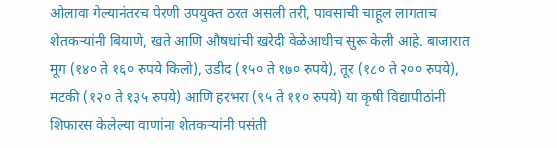ओलावा गेल्यानंतरच पेरणी उपयुक्त ठरत असली तरी, पावसाची चाहूल लागताच शेतकऱ्यांनी बियाणे, खते आणि औषधांची खरेदी वेळेआधीच सुरू केली आहे. बाजारात मूग (१४० ते १६० रुपये किलो), उडीद (१५० ते १७० रुपये), तूर (१८० ते २०० रुपये), मटकी (१२० ते १३५ रुपये) आणि हरभरा (९५ ते ११० रुपये) या कृषी विद्यापीठांनी शिफारस केलेल्या वाणांना शेतकऱ्यांनी पसंती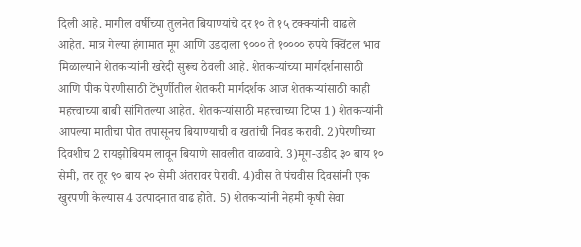दिली आहे. मागील वर्षीच्या तुलनेत बियाण्यांचे दर १० ते १५ टक्क्यांनी वाढले आहेत. मात्र गेल्या हंगामात मूग आणि उडदाला ९००० ते १०००० रुपये क्विंटल भाव मिळाल्याने शेतकऱ्यांनी खरेदी सुरूच ठेवली आहे. शेतकऱ्यांच्या मार्गदर्शनासाठी आणि पीक पेरणीसाठी टेंभुर्णीतील शेतकरी मार्गदर्शक आज शेतकऱ्यांसाठी काही महत्त्वाच्या बाबी सांगितल्या आहेत. शेतकऱ्यांसाठी महत्त्वाच्या टिप्स 1) शेतकऱ्यांनी आपल्या मातीचा पोत तपासूनच बियाण्याची व खतांची निवड करावी. 2)पेरणीच्या दिवशीच 2 रायझोबियम लावून बियाणे सावलीत वाळवावे. 3)मूग-उडीद ३० बाय १० सेमी, तर तूर ९० बाय २० सेमी अंतरावर पेरावी. 4)वीस ते पंचवीस दिवसांनी एक खुरपणी केल्यास 4 उत्पादनात वाढ होते. 5) शेतकऱ्यांनी नेहमी कृषी सेवा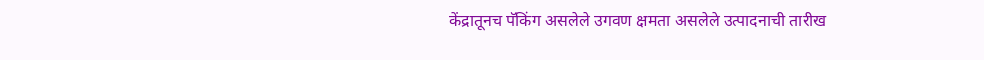केंद्रातूनच पॅकिंग असलेले उगवण क्षमता असलेले उत्पादनाची तारीख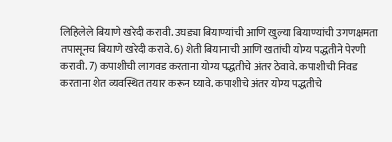लिहिलेले बियाणे खरेदी करावी. उघड्या बियाण्यांची आणि खुल्या बियाण्यांची उगणक्षमता तपासूनच बियाणे खरेदी करावे. 6) शेती बियानाची आणि खतांची योग्य पद्धतीने पेरणी करावी. 7) कपाशीची लागवड करताना योग्य पद्धतीचे अंतर ठेवावे. कपाशीची निवड करताना शेत व्यवस्थित तयार करून घ्यावे. कपाशीचे अंतर योग्य पद्धतीचे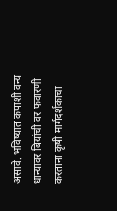असावे. भविष्यात कपाशी वन्य धान्यावर बियांची वर फवारणी करताना कृषी मार्गदर्शकाचा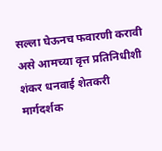सल्ला घेऊनच फवारणी करावी असे आमच्या वृत्त प्रतिनिधीशी शंकर धनवाई शेतकरी मार्गदर्शक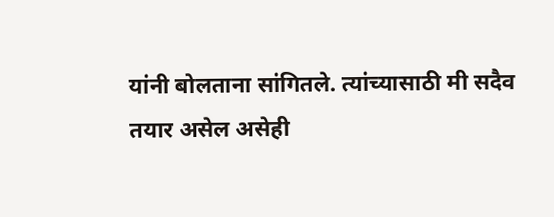यांनी बोलताना सांगितले. त्यांच्यासाठी मी सदैव तयार असेल असेही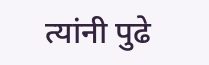त्यांनी पुढे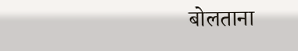बोलताना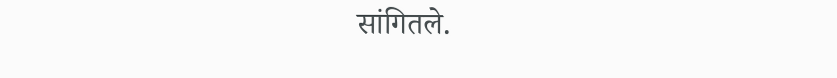सांगितले.